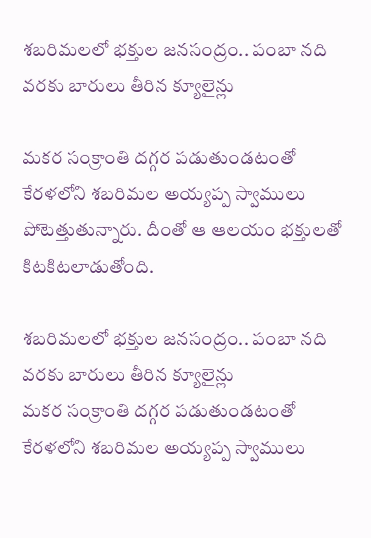శబరిమలలో భక్తుల జనసంద్రం.. పంబా నది వరకు బారులు తీరిన క్యూలైన్లు

మకర సంక్రాంతి దగ్గర పడుతుండటంతో కేరళలోని శబరిమల అయ్యప్ప స్వాములు పోటెత్తుతున్నారు. దీంతో ఆ ఆలయం భక్తులతో కిటకిటలాడుతోంది.

శబరిమలలో భక్తుల జనసంద్రం.. పంబా నది వరకు బారులు తీరిన క్యూలైన్లు
మకర సంక్రాంతి దగ్గర పడుతుండటంతో కేరళలోని శబరిమల అయ్యప్ప స్వాములు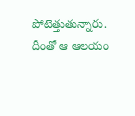పోటెత్తుతున్నారు. దీంతో ఆ ఆలయం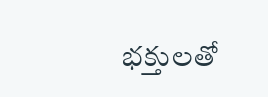భక్తులతో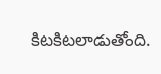కిటకిటలాడుతోంది.